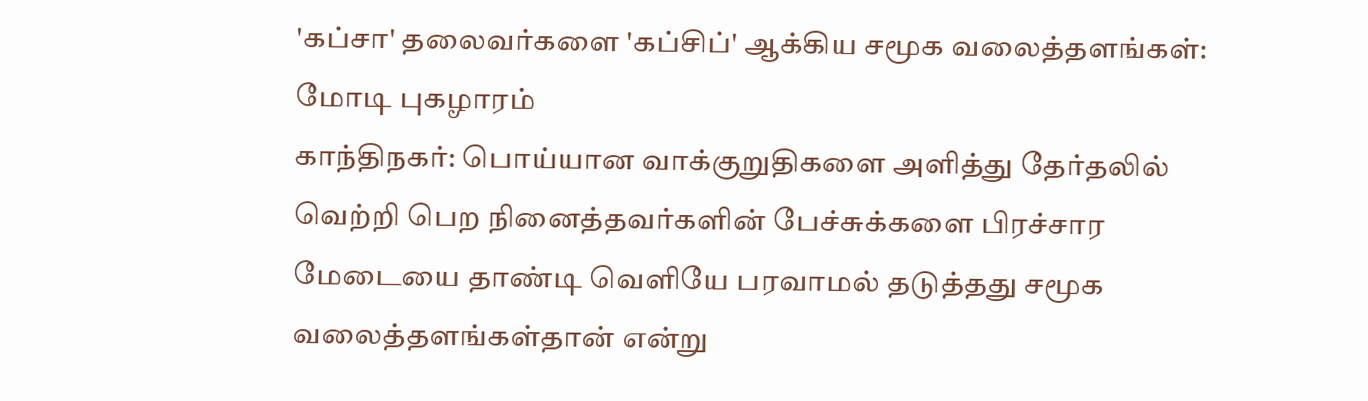'கப்சா' தலைவர்களை 'கப்சிப்' ஆக்கிய சமூக வலைத்தளங்கள்: மோடி புகழாரம்
காந்திநகர்: பொய்யான வாக்குறுதிகளை அளித்து தேர்தலில் வெற்றி பெற நினைத்தவர்களின் பேச்சுக்களை பிரச்சார மேடையை தாண்டி வெளியே பரவாமல் தடுத்தது சமூக வலைத்தளங்கள்தான் என்று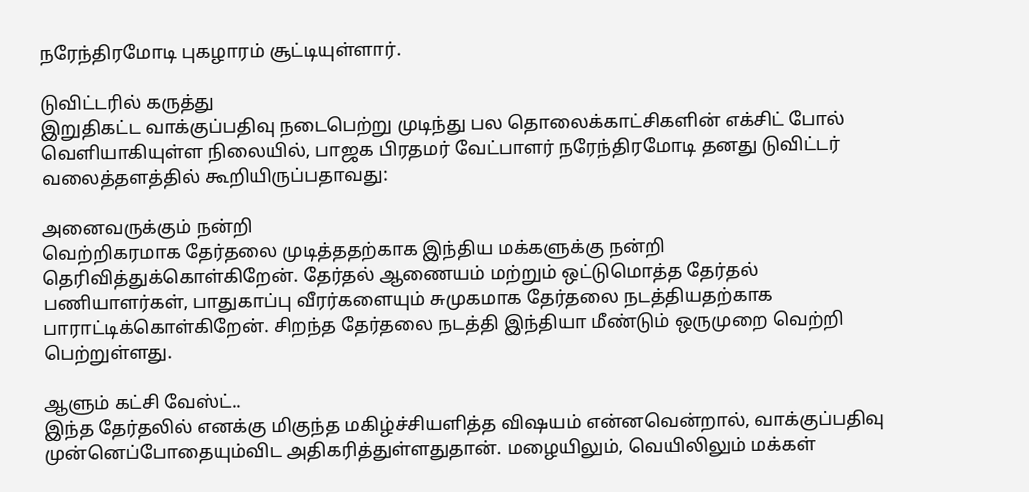நரேந்திரமோடி புகழாரம் சூட்டியுள்ளார்.

டுவிட்டரில் கருத்து
இறுதிகட்ட வாக்குப்பதிவு நடைபெற்று முடிந்து பல தொலைக்காட்சிகளின் எக்சிட் போல் வெளியாகியுள்ள நிலையில், பாஜக பிரதமர் வேட்பாளர் நரேந்திரமோடி தனது டுவிட்டர் வலைத்தளத்தில் கூறியிருப்பதாவது:

அனைவருக்கும் நன்றி
வெற்றிகரமாக தேர்தலை முடித்ததற்காக இந்திய மக்களுக்கு நன்றி தெரிவித்துக்கொள்கிறேன். தேர்தல் ஆணையம் மற்றும் ஒட்டுமொத்த தேர்தல் பணியாளர்கள், பாதுகாப்பு வீரர்களையும் சுமுகமாக தேர்தலை நடத்தியதற்காக பாராட்டிக்கொள்கிறேன். சிறந்த தேர்தலை நடத்தி இந்தியா மீண்டும் ஒருமுறை வெற்றி பெற்றுள்ளது.

ஆளும் கட்சி வேஸ்ட்..
இந்த தேர்தலில் எனக்கு மிகுந்த மகிழ்ச்சியளித்த விஷயம் என்னவென்றால், வாக்குப்பதிவு முன்னெப்போதையும்விட அதிகரித்துள்ளதுதான். மழையிலும், வெயிலிலும் மக்கள்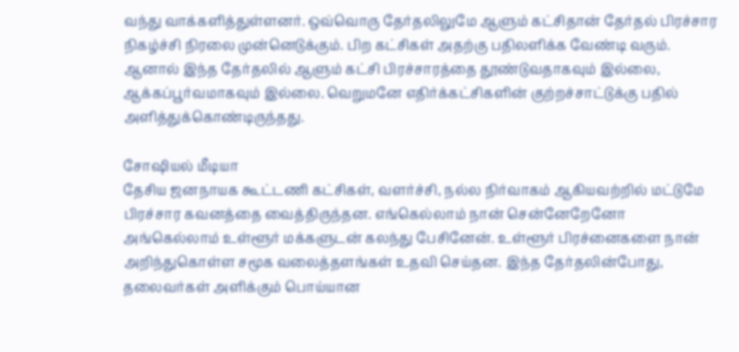வந்து வாக்களித்துள்ளனர். ஒவ்வொரு தேர்தலிலுமே ஆளும் கட்சிதான் தேர்தல் பிரச்சார நிகழ்ச்சி நிரலை முன்னெடுக்கும். பிற கட்சிகள் அதற்கு பதிலளிக்க வேண்டி வரும். ஆனால் இந்த தேர்தலில் ஆளும் கட்சி பிரச்சாரத்தை தூண்டுவதாகவும் இல்லை, ஆக்கப்பூர்வமாகவும் இல்லை. வெறுமனே எதிர்க்கட்சிகளின் குற்றச்சாட்டுக்கு பதில் அளித்துக்கொண்டிருந்தது.

சோஷியல் மீடியா
தேசிய ஜனநாயக கூட்டணி கட்சிகள், வளர்ச்சி, நல்ல நிர்வாகம் ஆகியவற்றில் மட்டுமே பிரச்சார கவனத்தை வைத்திருந்தன. எங்கெல்லாம் நான் சென்னேறேனோ அங்கெல்லாம் உள்ளூர் மக்களுடன் கலந்து பேசினேன். உள்ளூர் பிரச்னைகளை நான் அறிந்துகொள்ள சமூக வலைத்தளங்கள் உதவி செய்தன. இந்த தேர்தலின்போது, தலைவர்கள் அளிக்கும் பொய்யான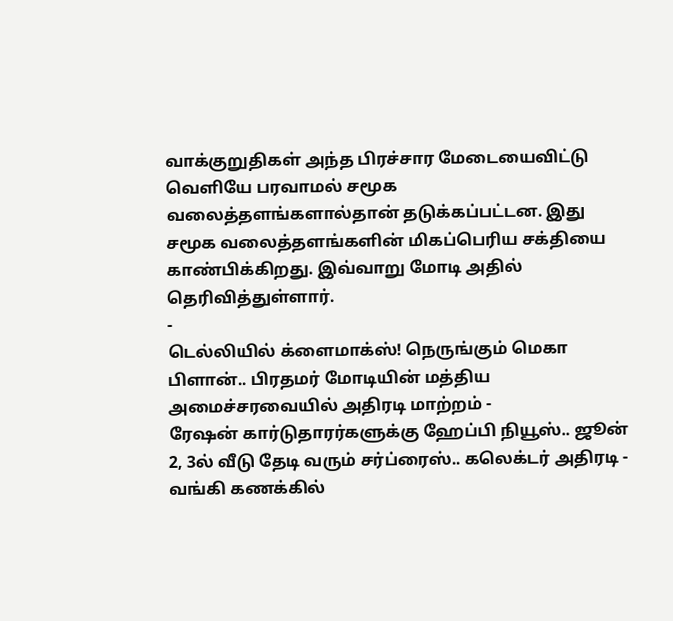வாக்குறுதிகள் அந்த பிரச்சார மேடையைவிட்டு வெளியே பரவாமல் சமூக வலைத்தளங்களால்தான் தடுக்கப்பட்டன. இது சமூக வலைத்தளங்களின் மிகப்பெரிய சக்தியை காண்பிக்கிறது. இவ்வாறு மோடி அதில் தெரிவித்துள்ளார்.
-
டெல்லியில் க்ளைமாக்ஸ்! நெருங்கும் மெகா பிளான்.. பிரதமர் மோடியின் மத்திய அமைச்சரவையில் அதிரடி மாற்றம் -
ரேஷன் கார்டுதாரர்களுக்கு ஹேப்பி நியூஸ்.. ஜூன் 2, 3ல் வீடு தேடி வரும் சர்ப்ரைஸ்.. கலெக்டர் அதிரடி -
வங்கி கணக்கில்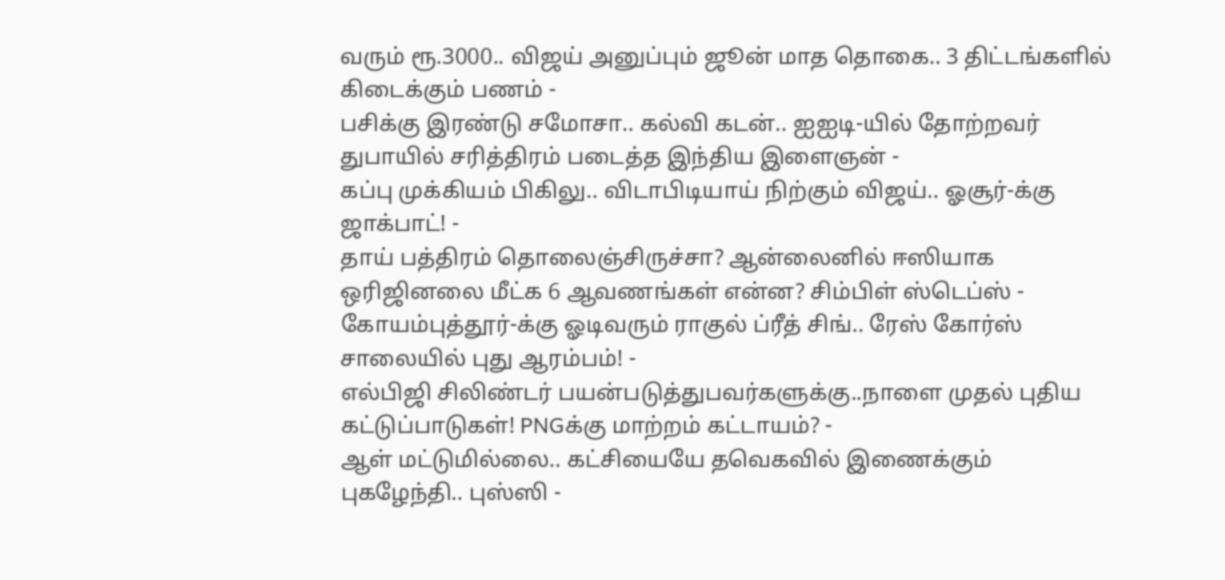வரும் ரூ.3000.. விஜய் அனுப்பும் ஜூன் மாத தொகை.. 3 திட்டங்களில் கிடைக்கும் பணம் -
பசிக்கு இரண்டு சமோசா.. கல்வி கடன்.. ஐஐடி-யில் தோற்றவர் துபாயில் சரித்திரம் படைத்த இந்திய இளைஞன் -
கப்பு முக்கியம் பிகிலு.. விடாபிடியாய் நிற்கும் விஜய்.. ஓசூர்-க்கு ஜாக்பாட்! -
தாய் பத்திரம் தொலைஞ்சிருச்சா? ஆன்லைனில் ஈஸியாக ஒரிஜினலை மீட்க 6 ஆவணங்கள் என்ன? சிம்பிள் ஸ்டெப்ஸ் -
கோயம்புத்தூர்-க்கு ஓடிவரும் ராகுல் ப்ரீத் சிங்.. ரேஸ் கோர்ஸ் சாலையில் புது ஆரம்பம்! -
எல்பிஜி சிலிண்டர் பயன்படுத்துபவர்களுக்கு..நாளை முதல் புதிய கட்டுப்பாடுகள்! PNGக்கு மாற்றம் கட்டாயம்? -
ஆள் மட்டுமில்லை.. கட்சியையே தவெகவில் இணைக்கும் புகழேந்தி.. புஸ்ஸி -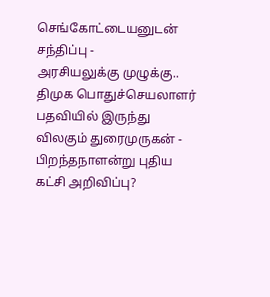செங்கோட்டையனுடன் சந்திப்பு -
அரசியலுக்கு முழுக்கு.. திமுக பொதுச்செயலாளர் பதவியில் இருந்து விலகும் துரைமுருகன் -
பிறந்தநாளன்று புதிய கட்சி அறிவிப்பு?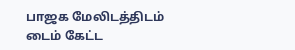பாஜக மேலிடத்திடம் டைம் கேட்ட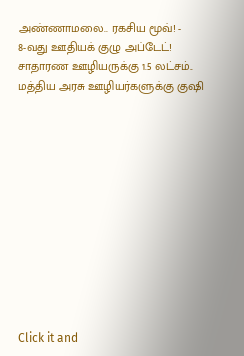அண்ணாமலை.. ரகசிய மூவ்! -
8-வது ஊதியக் குழு அப்டேட்! சாதாரண ஊழியருக்கு 1.5 லட்சம்.. மத்திய அரசு ஊழியர்களுக்கு குஷி












Click it and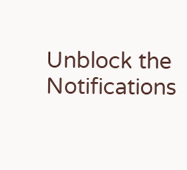Unblock the Notifications